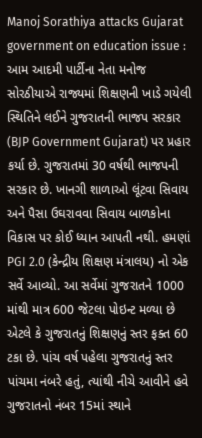Manoj Sorathiya attacks Gujarat government on education issue : આમ આદમી પાર્ટીના નેતા મનોજ સોરઠીયાએ રાજ્યમાં શિક્ષણની ખાડે ગયેલી સ્થિતિને લઈને ગુજરાતની ભાજપ સરકાર (BJP Government Gujarat) પર પ્રહાર કર્યા છે. ગુજરાતમાં 30 વર્ષથી ભાજપની સરકાર છે. ખાનગી શાળાઓ લૂંટવા સિવાય અને પૈસા ઉઘરાવવા સિવાય બાળકોના વિકાસ પર કોઈ ધ્યાન આપતી નથી. હમણાં PGI 2.0 (કેન્દ્રીય શિક્ષણ મંત્રાલય) નો એક સર્વે આવ્યો. આ સર્વેમાં ગુજરાતને 1000 માંથી માત્ર 600 જેટલા પોઇન્ટ મળ્યા છે એટલે કે ગુજરાતનું શિક્ષણનું સ્તર ફક્ત 60 ટકા છે. પાંચ વર્ષ પહેલા ગુજરાતનું સ્તર પાંચમા નંબરે હતું, ત્યાંથી નીચે આવીને હવે ગુજરાતનો નંબર 15માં સ્થાને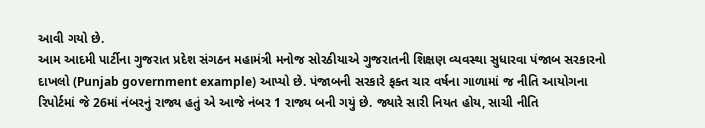આવી ગયો છે.
આમ આદમી પાર્ટીના ગુજરાત પ્રદેશ સંગઠન મહામંત્રી મનોજ સોરઠીયાએ ગુજરાતની શિક્ષણ વ્યવસ્થા સુધારવા પંજાબ સરકારનો દાખલો (Punjab government example) આપ્યો છે. પંજાબની સરકારે ફક્ત ચાર વર્ષના ગાળામાં જ નીતિ આયોગના રિપોર્ટમાં જે 26માં નંબરનું રાજ્ય હતું એ આજે નંબર 1 રાજ્ય બની ગયું છે. જ્યારે સારી નિયત હોય, સાચી નીતિ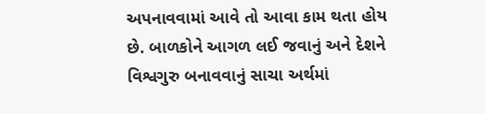અપનાવવામાં આવે તો આવા કામ થતા હોય છે. બાળકોને આગળ લઈ જવાનું અને દેશને વિશ્વગુરુ બનાવવાનું સાચા અર્થમાં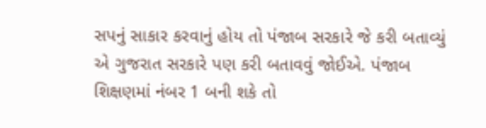સપનું સાકાર કરવાનું હોય તો પંજાબ સરકારે જે કરી બતાવ્યું એ ગુજરાત સરકારે પણ કરી બતાવવું જોઈએ. પંજાબ શિક્ષણમાં નંબર 1 બની શકે તો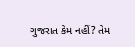ગુજરાત કેમ નહીં? તેમ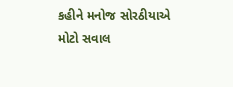કહીને મનોજ સોરઠીયાએ મોટો સવાલ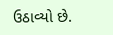ઉઠાવ્યો છે.